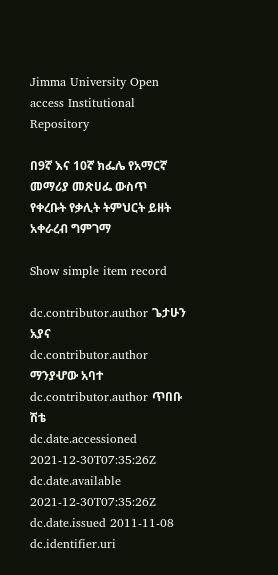Jimma University Open access Institutional Repository

በ9ኛ እና 10ኛ ክፌሌ የአማርኛ መማሪያ መጽሀፌ ውስጥ የቀረቡት የቃሊት ትምህርት ይዘት አቀራረብ ግምገማ

Show simple item record

dc.contributor.author ጌታሁን አያና
dc.contributor.author ማንያሇው አባተ
dc.contributor.author ጥበቡ ሽቴ
dc.date.accessioned 2021-12-30T07:35:26Z
dc.date.available 2021-12-30T07:35:26Z
dc.date.issued 2011-11-08
dc.identifier.uri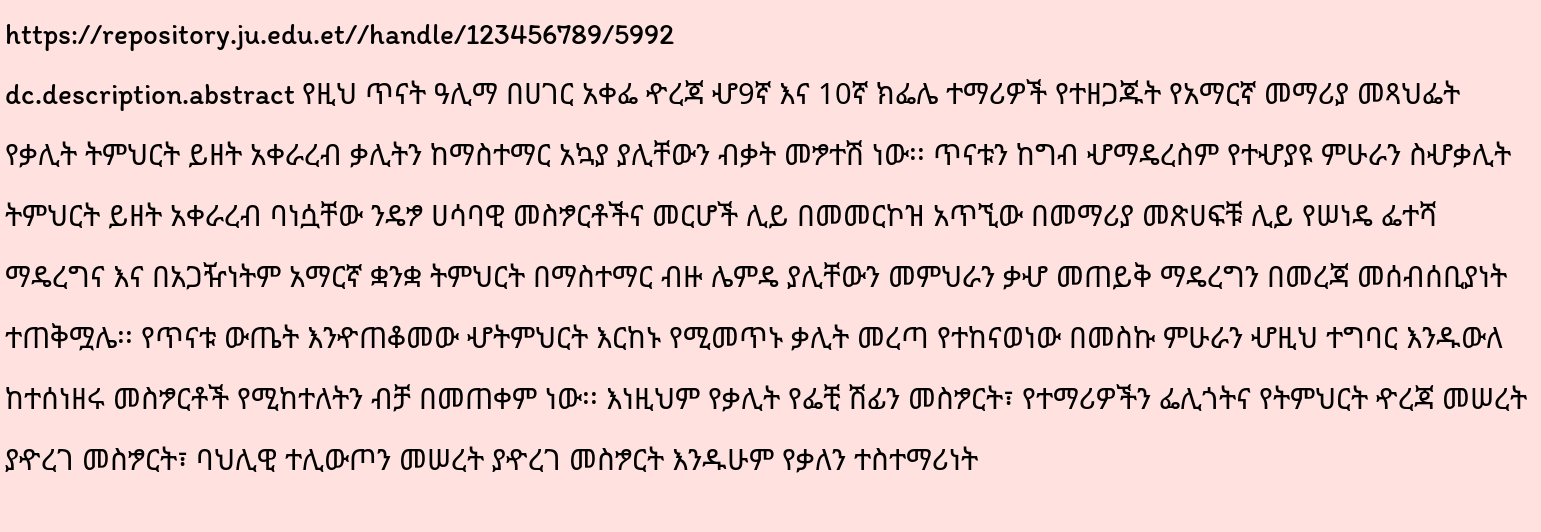https://repository.ju.edu.et//handle/123456789/5992
dc.description.abstract የዚህ ጥናት ዓሊማ በሀገር አቀፌ ዯረጃ ሇ9ኛ እና 10ኛ ክፌሌ ተማሪዎች የተዘጋጁት የአማርኛ መማሪያ መጻህፌት የቃሊት ትምህርት ይዘት አቀራረብ ቃሊትን ከማስተማር አኳያ ያሊቸውን ብቃት መፇተሽ ነው፡፡ ጥናቱን ከግብ ሇማዴረስም የተሇያዩ ምሁራን ስሇቃሊት ትምህርት ይዘት አቀራረብ ባነሷቸው ንዴፇ ሀሳባዊ መስፇርቶችና መርሆች ሊይ በመመርኮዝ አጥኚው በመማሪያ መጽሀፍቹ ሊይ የሠነዴ ፌተሻ ማዴረግና እና በአጋዥነትም አማርኛ ቋንቋ ትምህርት በማስተማር ብዙ ሌምዴ ያሊቸውን መምህራን ቃሇ መጠይቅ ማዴረግን በመረጃ መሰብሰቢያነት ተጠቅሟሌ፡፡ የጥናቱ ውጤት እንዯጠቆመው ሇትምህርት እርከኑ የሚመጥኑ ቃሊት መረጣ የተከናወነው በመስኩ ምሁራን ሇዚህ ተግባር እንዱውለ ከተሰነዘሩ መስፇርቶች የሚከተለትን ብቻ በመጠቀም ነው፡፡ እነዚህም የቃሊት የፌቺ ሽፊን መስፇርት፣ የተማሪዎችን ፌሊጎትና የትምህርት ዯረጃ መሠረት ያዯረገ መስፇርት፣ ባህሊዊ ተሊውጦን መሠረት ያዯረገ መስፇርት እንዱሁም የቃለን ተስተማሪነት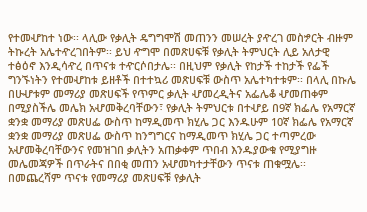የተመሇከተ ነው፡፡ ላሊው የቃሊት ዴግግሞሽ መጠንን መሠረት ያዯረገ መስፇርት ብዙም ትኩረት አሌተዯረገበትም፡፡ ይህ ዯግሞ በመጽሀፍቹ የቃሊት ትምህርት ሊይ አለታዊ ተፅዕኖ እንዲሳዯረ በጥናቱ ተዯርሶበታሌ፡፡ በዚህም የቃሊት የከታች ተከታች የፌች ግንኙነትን የተመሇከቱ ይዘቶች በተተኳሪ መጽሀፍቹ ውስጥ አሌተካተቱም፡፡ በላሊ በኩሌ በሁሇቱም መማሪያ መጽሀፍች የጥምር ቃሊት ሇመረዲትና አፌሌቆ ሇመጠቀም በሚያስችሌ መሌክ አሇመቅረባቸውን፣ የቃሊት ትምህርቱ በተሇይ በ9ኛ ክፌሌ የአማርኛ ቋንቋ መማሪያ መጽሀፌ ውስጥ ከማዲመጥ ክሂሌ ጋር እንዱሁም 10ኛ ክፌሌ የአማርኛ ቋንቋ መማሪያ መጽሀፌ ውስጥ ከንግግርና ከማዲመጥ ክሂሌ ጋር ተጣምረው አሇመቅረባቸውንና የመዝገበ ቃሊትን አጠቃቀም ጥበብ እንዱያውቁ የሚያግዙ መሌመጃዎች በጥራትና በበቂ መጠን አሇመካተታቸውን ጥናቱ ጠቁሟሌ፡፡በመጨረሻም ጥናቱ የመማሪያ መጽሀፍቹ የቃሊት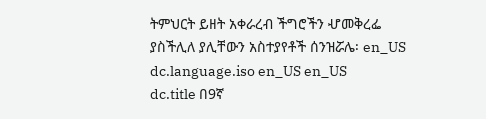ትምህርት ይዘት አቀራረብ ችግሮችን ሇመቅረፌ ያስችሊለ ያሊቸውን አስተያየቶች ሰንዝሯሌ፡ en_US
dc.language.iso en_US en_US
dc.title በ9ኛ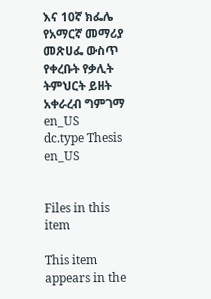እና 10ኛ ክፌሌ የአማርኛ መማሪያ መጽሀፌ ውስጥ የቀረቡት የቃሊት ትምህርት ይዘት አቀራረብ ግምገማ en_US
dc.type Thesis en_US


Files in this item

This item appears in the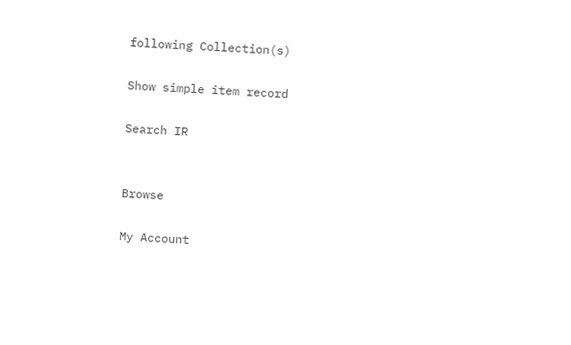following Collection(s)

Show simple item record

Search IR


Browse

My Account